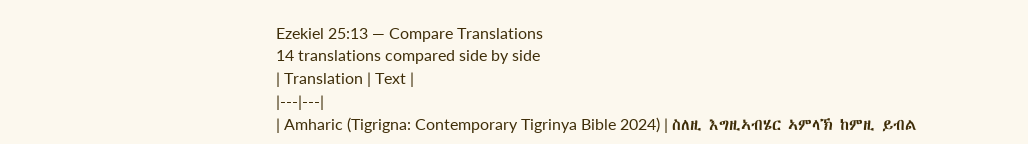Ezekiel 25:13 — Compare Translations
14 translations compared side by side
| Translation | Text |
|---|---|
| Amharic (Tigrigna: Contemporary Tigrinya Bible 2024) | ስለዚ እግዚኣብሄር ኣምላኽ ከምዚ ይብል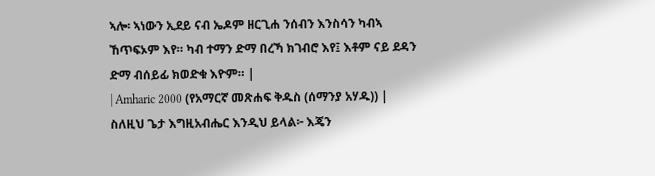ኣሎ፡ ኣነውን ኢደይ ናብ ኤዶም ዘርጊሐ ንሰብን እንስሳን ካብኣ ኸጥፍኦም እየ። ካብ ተማን ድማ በረኻ ክገብሮ እየ፤ እቶም ናይ ደዳን ድማ ብሰይፊ ክወድቁ እዮም። |
| Amharic 2000 (የአማርኛ መጽሐፍ ቅዱስ (ሰማንያ አሃዱ)) | ስለዚህ ጌታ እግዚአብሔር እንዲህ ይላል፦ እጄን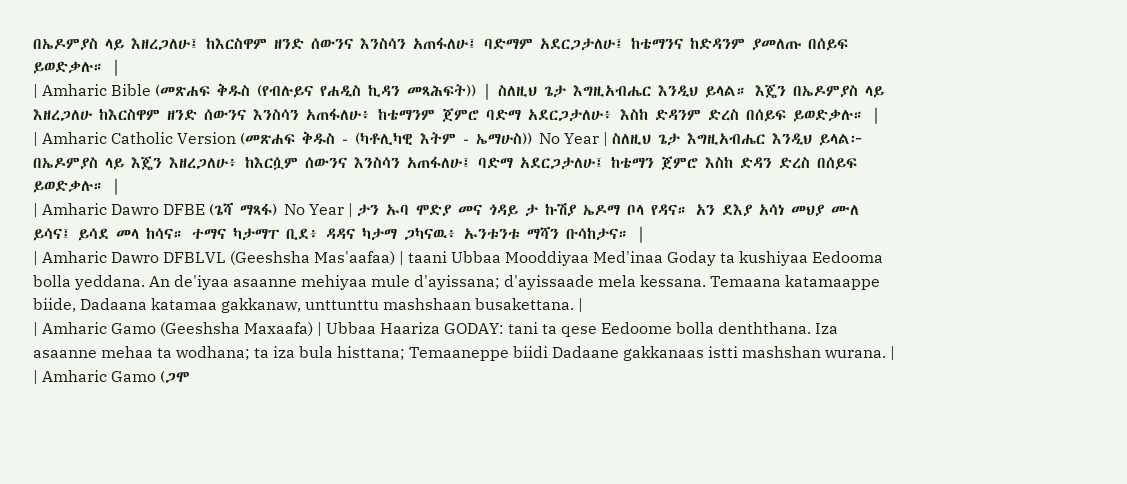በኤዶምያስ ላይ እዘረጋለሁ፤ ከእርስዋም ዘንድ ሰውንና እንስሳን አጠፋለሁ፤ ባድማም አደርጋታለሁ፤ ከቴማንና ከድዳንም ያመለጡ በሰይፍ ይወድቃሉ። |
| Amharic Bible (መጽሐፍ ቅዱስ (የብሉይና የሐዲስ ኪዳን መጻሕፍት)) | ስለዚህ ጌታ እግዚአብሔር እንዲህ ይላል። እጄን በኤዶምያስ ላይ እዘረጋለሁ ከእርስዋም ዘንድ ሰውንና እንስሳን አጠፋለሁ፥ ከቴማንም ጀምሮ ባድማ አደርጋታለሁ፥ እስከ ድዳንም ድረስ በሰይፍ ይወድቃሉ። |
| Amharic Catholic Version (መጽሐፍ ቅዱስ - (ካቶሊካዊ እትም - ኤማሁስ)) No Year | ስለዚህ ጌታ እግዚአብሔር እንዲህ ይላል፦ በኤዶምያስ ላይ እጄን እዘረጋለሁ፥ ከእርሷም ሰውንና እንስሳን አጠፋለሁ፤ ባድማ አደርጋታለሁ፤ ከቴማን ጀምሮ እስከ ድዳን ድረስ በሰይፍ ይወድቃሉ። |
| Amharic Dawro DFBE (ጌሻ ማጻፋ) No Year | ታን ኡባ ሞድያ መና ጎዳይ ታ ኩሽያ ኤዶማ ቦላ የዳና። አን ደእያ አሳነ መህያ ሙለ ይሳና፤ ይሳደ መላ ከሳና። ተማና ካታማፐ ቢደ፥ ዳዳና ካታማ ጋካናዉ፥ ኡንቱንቱ ማሻን ቡሳከታና። |
| Amharic Dawro DFBLVL (Geeshsha Mas'aafaa) | taani Ubbaa Mooddiyaa Med'inaa Goday ta kushiyaa Eedooma bolla yeddana. An de'iyaa asaanne mehiyaa mule d'ayissana; d'ayissaade mela kessana. Temaana katamaappe biide, Dadaana katamaa gakkanaw, unttunttu mashshaan busakettana. |
| Amharic Gamo (Geeshsha Maxaafa) | Ubbaa Haariza GODAY: tani ta qese Eedoome bolla denththana. Iza asaanne mehaa ta wodhana; ta iza bula histtana; Temaaneppe biidi Dadaane gakkanaas istti mashshan wurana. |
| Amharic Gamo (ጋሞ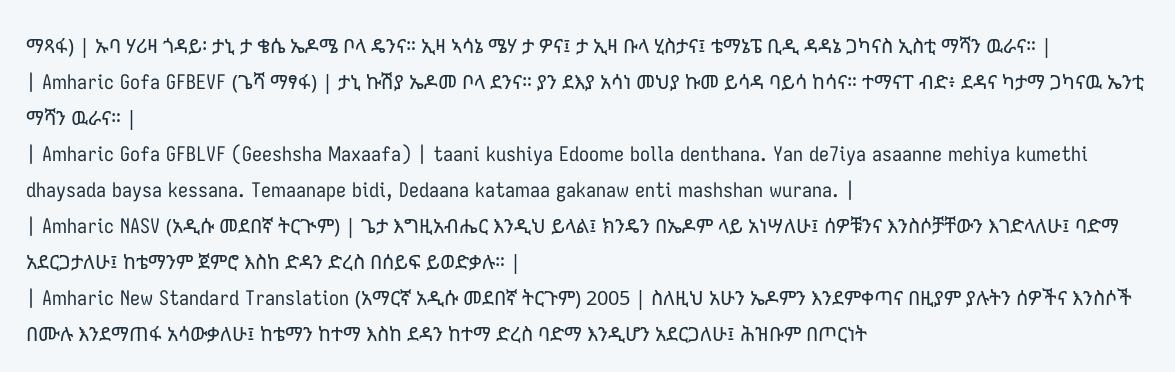ማጻፋ) | ኡባ ሃሪዛ ጎዳይ፡ ታኒ ታ ቄሴ ኤዶሜ ቦላ ዴንና። ኢዛ ኣሳኔ ሜሃ ታ ዎና፤ ታ ኢዛ ቡላ ሂስታና፤ ቴማኔፔ ቢዲ ዳዳኔ ጋካናስ ኢስቲ ማሻን ዉራና። |
| Amharic Gofa GFBEVF (ጌሻ ማፃፋ) | ታኒ ኩሽያ ኤዶመ ቦላ ደንና። ያን ደእያ አሳነ መህያ ኩመ ይሳዳ ባይሳ ከሳና። ተማናፐ ብድ፥ ደዳና ካታማ ጋካናዉ ኤንቲ ማሻን ዉራና። |
| Amharic Gofa GFBLVF (Geeshsha Maxaafa) | taani kushiya Edoome bolla denthana. Yan de7iya asaanne mehiya kumethi dhaysada baysa kessana. Temaanape bidi, Dedaana katamaa gakanaw enti mashshan wurana. |
| Amharic NASV (አዲሱ መደበኛ ትርጒም) | ጌታ እግዚአብሔር እንዲህ ይላል፤ ክንዴን በኤዶም ላይ አነሣለሁ፤ ሰዎቹንና እንስሶቻቸውን እገድላለሁ፤ ባድማ አደርጋታለሁ፤ ከቴማንም ጀምሮ እስከ ድዳን ድረስ በሰይፍ ይወድቃሉ። |
| Amharic New Standard Translation (አማርኛ አዲሱ መደበኛ ትርጉም) 2005 | ስለዚህ አሁን ኤዶምን እንደምቀጣና በዚያም ያሉትን ሰዎችና እንስሶች በሙሉ እንደማጠፋ አሳውቃለሁ፤ ከቴማን ከተማ እስከ ደዳን ከተማ ድረስ ባድማ እንዲሆን አደርጋለሁ፤ ሕዝቡም በጦርነት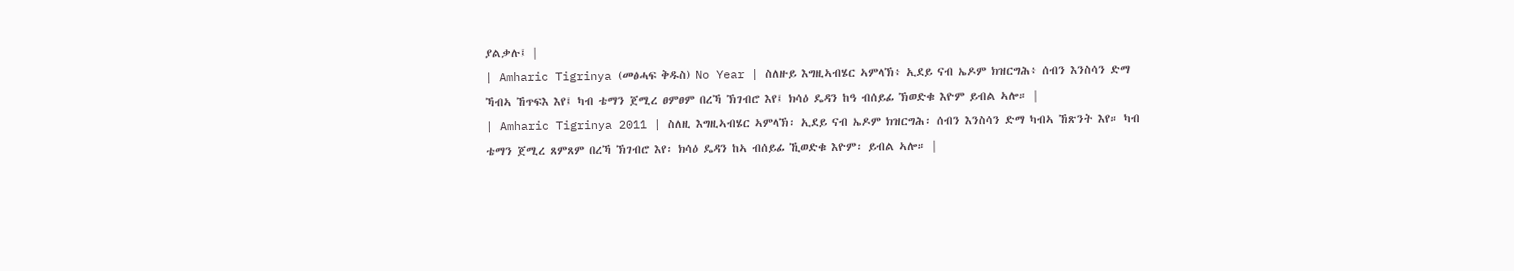ያልቃሉ፤ |
| Amharic Tigrinya (መፅሓፍ ቅዱስ) No Year | ስለዙይ እግዚኣብሄር ኣምላኽ፥ ኢደይ ናብ ኤዶም ክዝርግሕ፥ ሰብን እንስሳን ድማ ኻብኣ ኸጥፍእ እየ፤ ካብ ቴማን ጀሚረ ፀምፀም በረኻ ኽገብሮ እየ፤ ክሳዕ ዴዳን ከዓ ብሰይፊ ኽወድቁ እዮም ይብል ኣሎ። |
| Amharic Tigrinya 2011 | ስለዚ እግዚኣብሄር ኣምላኽ፡ ኢደይ ናብ ኤዶም ክዝርግሕ፡ ሰብን እንስሳን ድማ ካብኣ ኸጽንት እየ። ካብ ቴማን ጀሚረ ጸምጸም በረኻ ኽገብሮ እየ፡ ክሳዕ ዴዳን ከኣ ብሰይፊ ኺወድቁ እዮም፡ ይብል ኣሎ። |